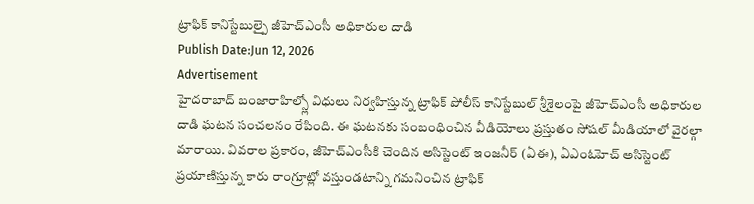ట్రాఫిక్ కానిస్టేబుల్పై జీహెచ్ఎంసీ అధికారుల దాడి
Publish Date:Jun 12, 2026
Advertisement
హైదరాబాద్ బంజారాహిల్స్లో విధులు నిర్వహిస్తున్న ట్రాఫిక్ పోలీస్ కానిస్టేబుల్ శ్రీశైలంపై జీహెచ్ఎంసీ అధికారుల దాడి ఘటన సంచలనం రేపింది. ఈ ఘటనకు సంబంధించిన వీడియోలు ప్రస్తుతం సోషల్ మీడియాలో వైరల్గా మారాయి. వివరాల ప్రకారం, జీహెచ్ఎంసీకి చెందిన అసిస్టెంట్ ఇంజనీర్ (ఏఈ), ఏఎంఓహెచ్ అసిస్టెంట్ ప్రయాణిస్తున్న కారు రాంగ్రూట్లో వస్తుండటాన్ని గమనించిన ట్రాఫిక్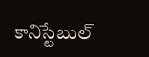కానిస్టేబుల్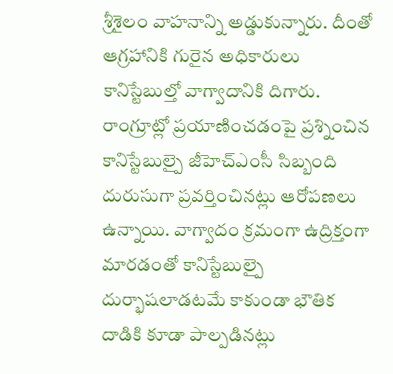శ్రీశైలం వాహనాన్ని అడ్డుకున్నారు. దీంతో ఆగ్రహానికి గురైన అధికారులు కానిస్టేబుల్తో వాగ్వాదానికి దిగారు. రాంగ్రూట్లో ప్రయాణించడంపై ప్రశ్నించిన కానిస్టేబుల్పై జీహెచ్ఎంసీ సిబ్బంది దురుసుగా ప్రవర్తించినట్లు ఆరోపణలు ఉన్నాయి. వాగ్వాదం క్రమంగా ఉద్రిక్తంగా మారడంతో కానిస్టేబుల్పై దుర్భాషలాడటమే కాకుండా భౌతిక దాడికి కూడా పాల్పడినట్లు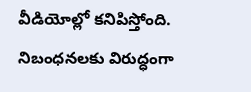వీడియోల్లో కనిపిస్తోంది. నిబంధనలకు విరుద్ధంగా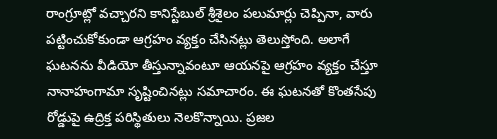రాంగ్రూట్లో వచ్చారని కానిస్టేబుల్ శ్రీశైలం పలుమార్లు చెప్పినా, వారు పట్టించుకోకుండా ఆగ్రహం వ్యక్తం చేసినట్లు తెలుస్తోంది. అలాగే ఘటనను వీడియో తీస్తున్నావంటూ ఆయనపై ఆగ్రహం వ్యక్తం చేస్తూ నానాహంగామా సృష్టించినట్లు సమాచారం. ఈ ఘటనతో కొంతసేపు రోడ్డుపై ఉద్రిక్త పరిస్థితులు నెలకొన్నాయి. ప్రజల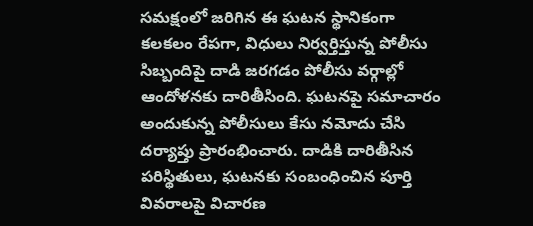సమక్షంలో జరిగిన ఈ ఘటన స్థానికంగా కలకలం రేపగా, విధులు నిర్వర్తిస్తున్న పోలీసు సిబ్బందిపై దాడి జరగడం పోలీసు వర్గాల్లో ఆందోళనకు దారితీసింది. ఘటనపై సమాచారం అందుకున్న పోలీసులు కేసు నమోదు చేసి దర్యాప్తు ప్రారంభించారు. దాడికి దారితీసిన పరిస్థితులు, ఘటనకు సంబంధించిన పూర్తి వివరాలపై విచారణ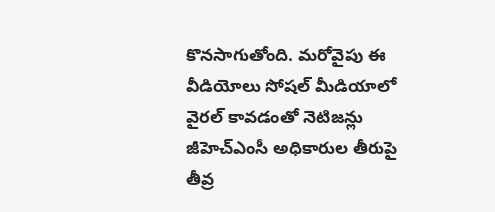కొనసాగుతోంది. మరోవైపు ఈ వీడియోలు సోషల్ మీడియాలో వైరల్ కావడంతో నెటిజన్లు జీహెచ్ఎంసీ అధికారుల తీరుపై తీవ్ర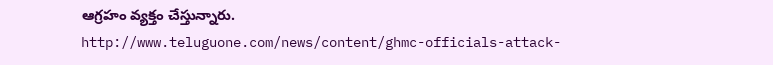ఆగ్రహం వ్యక్తం చేస్తున్నారు.
http://www.teluguone.com/news/content/ghmc-officials-attack-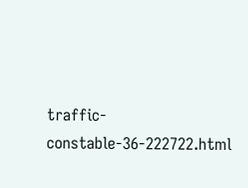traffic-constable-36-222722.html